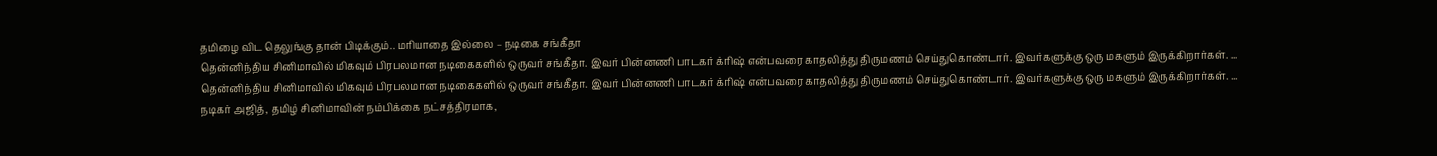தமிழை விட தெலுங்கு தான் பிடிக்கும்.. மரியாதை இல்லை – நடிகை சங்கீதா
தென்னிந்திய சினிமாவில் மிகவும் பிரபலமான நடிகைகளில் ஒருவர் சங்கீதா. இவர் பின்னணி பாடகர் க்ரிஷ் என்பவரை காதலித்து திருமணம் செய்துகொண்டார். இவர்களுக்கு ஒரு மகளும் இருக்கிறார்கள். ...
தென்னிந்திய சினிமாவில் மிகவும் பிரபலமான நடிகைகளில் ஒருவர் சங்கீதா. இவர் பின்னணி பாடகர் க்ரிஷ் என்பவரை காதலித்து திருமணம் செய்துகொண்டார். இவர்களுக்கு ஒரு மகளும் இருக்கிறார்கள். ...
நடிகர் அஜித், தமிழ் சினிமாவின் நம்பிக்கை நட்சத்திரமாக,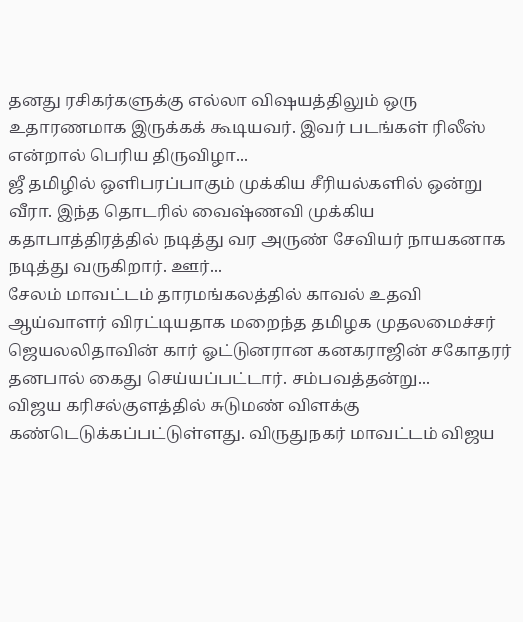தனது ரசிகர்களுக்கு எல்லா விஷயத்திலும் ஒரு உதாரணமாக இருக்கக் கூடியவர். இவர் படங்கள் ரிலீஸ் என்றால் பெரிய திருவிழா...
ஜீ தமிழில் ஒளிபரப்பாகும் முக்கிய சீரியல்களில் ஒன்று வீரா. இந்த தொடரில் வைஷ்ணவி முக்கிய கதாபாத்திரத்தில் நடித்து வர அருண் சேவியர் நாயகனாக நடித்து வருகிறார். ஊர்...
சேலம் மாவட்டம் தாரமங்கலத்தில் காவல் உதவி ஆய்வாளர் விரட்டியதாக மறைந்த தமிழக முதலமைச்சர் ஜெயலலிதாவின் கார் ஓட்டுனரான கனகராஜின் சகோதரர் தனபால் கைது செய்யப்பட்டார். சம்பவத்தன்று...
விஜய கரிசல்குளத்தில் சுடுமண் விளக்கு கண்டெடுக்கப்பட்டுள்ளது. விருதுநகர் மாவட்டம் விஜய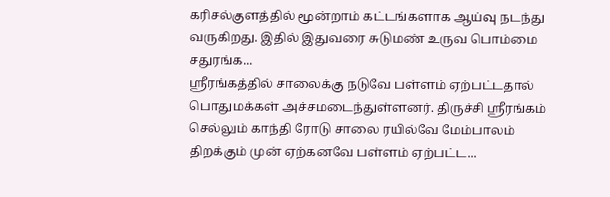கரிசல்குளத்தில் மூன்றாம் கட்டங்களாக ஆய்வு நடந்து வருகிறது. இதில் இதுவரை சுடுமண் உருவ பொம்மை சதுரங்க...
ஸ்ரீரங்கத்தில் சாலைக்கு நடுவே பள்ளம் ஏற்பட்டதால் பொதுமக்கள் அச்சமடைந்துள்ளனர். திருச்சி ஸ்ரீரங்கம் செல்லும் காந்தி ரோடு சாலை ரயில்வே மேம்பாலம் திறக்கும் முன் ஏற்கனவே பள்ளம் ஏற்பட்ட...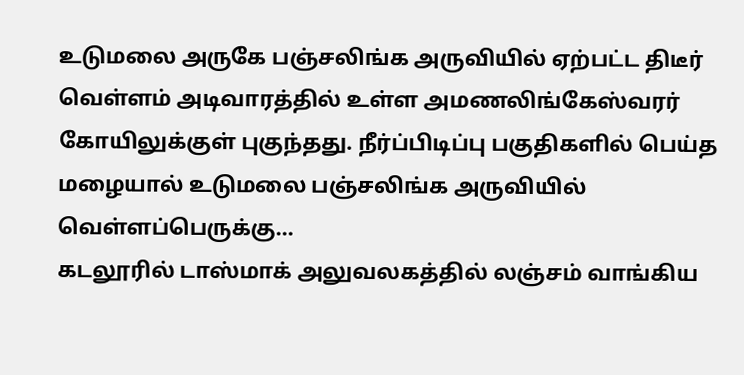உடுமலை அருகே பஞ்சலிங்க அருவியில் ஏற்பட்ட திடீர் வெள்ளம் அடிவாரத்தில் உள்ள அமணலிங்கேஸ்வரர் கோயிலுக்குள் புகுந்தது. நீர்ப்பிடிப்பு பகுதிகளில் பெய்த மழையால் உடுமலை பஞ்சலிங்க அருவியில் வெள்ளப்பெருக்கு...
கடலூரில் டாஸ்மாக் அலுவலகத்தில் லஞ்சம் வாங்கிய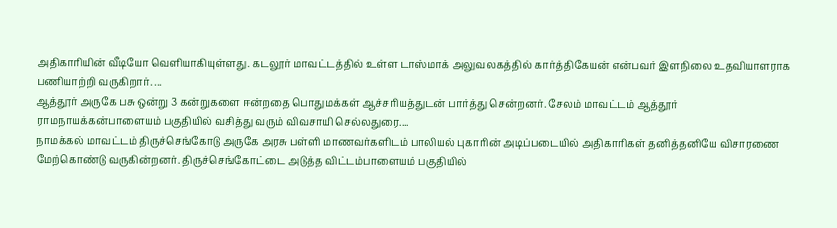அதிகாரியின் வீடியோ வெளியாகியுள்ளது. கடலூர் மாவட்டத்தில் உள்ள டாஸ்மாக் அலுவலகத்தில் கார்த்திகேயன் என்பவர் இளநிலை உதவியாளராக பணியாற்றி வருகிறார். ...
ஆத்தூர் அருகே பசு ஒன்று 3 கன்றுகளை ஈன்றதை பொதுமக்கள் ஆச்சரியத்துடன் பார்த்து சென்றனர். சேலம் மாவட்டம் ஆத்தூர் ராமநாயக்கன்பாளையம் பகுதியில் வசித்து வரும் விவசாயி செல்லதுரை....
நாமக்கல் மாவட்டம் திருச்செங்கோடு அருகே அரசு பள்ளி மாணவர்களிடம் பாலியல் புகாரின் அடிப்படையில் அதிகாரிகள் தனித்தனியே விசாரணை மேற்கொண்டு வருகின்றனர். திருச்செங்கோட்டை அடுத்த விட்டம்பாளையம் பகுதியில்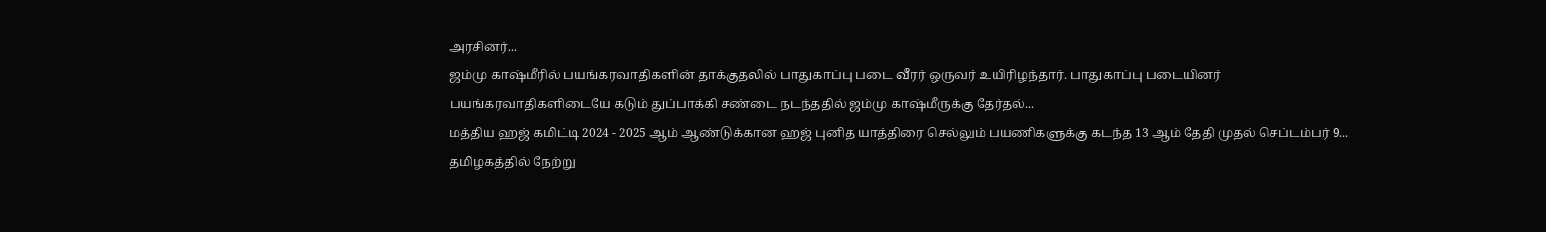அரசினர்...
ஜம்மு காஷ்மீரில் பயங்கரவாதிகளின் தாக்குதலில் பாதுகாப்பு படை வீரர் ஒருவர் உயிரிழந்தார். பாதுகாப்பு படையினர் பயங்கரவாதிகளிடையே கடும் துப்பாக்கி சண்டை நடந்ததில் ஜம்மு காஷ்மீருக்கு தேர்தல்...
மத்திய ஹஜ் கமிட்டி 2024 - 2025 ஆம் ஆண்டுக்கான ஹஜ் புனித யாத்திரை செல்லும் பயணிகளுக்கு கடந்த 13 ஆம் தேதி முதல் செப்டம்பர் 9...
தமிழகத்தில் நேற்று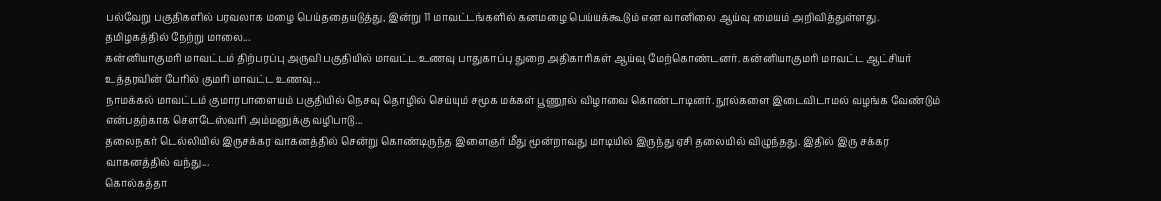பல்வேறு பகுதிகளில் பரவலாக மழை பெய்ததையடுத்து, இன்று 11 மாவட்டங்களில் கனமழை பெய்யக்கூடும் என வானிலை ஆய்வு மையம் அறிவித்துள்ளது. தமிழகத்தில் நேற்று மாலை...
கன்னியாகுமரி மாவட்டம் திற்பரப்பு அருவி பகுதியில் மாவட்ட உணவு பாதுகாப்பு துறை அதிகாரிகள் ஆய்வு மேற்கொண்டனர். கன்னியாகுமரி மாவட்ட ஆட்சியர் உத்தரவின் பேரில் குமரி மாவட்ட உணவு...
நாமக்கல் மாவட்டம் குமாரபாளையம் பகுதியில் நெசவு தொழில் செய்யும் சமூக மக்கள் பூணூல் விழாவை கொண்டாடினர். நூல்களை இடைவிடாமல் வழங்க வேண்டும் என்பதற்காக சௌடேஸ்வரி அம்மனுக்கு வழிபாடு...
தலைநகர் டெல்லியில் இருசக்கர வாகனத்தில் சென்று கொண்டிருந்த இளைஞர் மீது மூன்றாவது மாடியில் இருந்து ஏசி தலையில் விழுந்தது. இதில் இரு சக்கர வாகனத்தில் வந்து...
கொல்கத்தா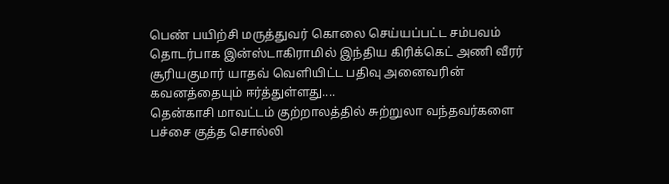பெண் பயிற்சி மருத்துவர் கொலை செய்யப்பட்ட சம்பவம் தொடர்பாக இன்ஸ்டாகிராமில் இந்திய கிரிக்கெட் அணி வீரர் சூரியகுமார் யாதவ் வெளியிட்ட பதிவு அனைவரின் கவனத்தையும் ஈர்த்துள்ளது....
தென்காசி மாவட்டம் குற்றாலத்தில் சுற்றுலா வந்தவர்களை பச்சை குத்த சொல்லி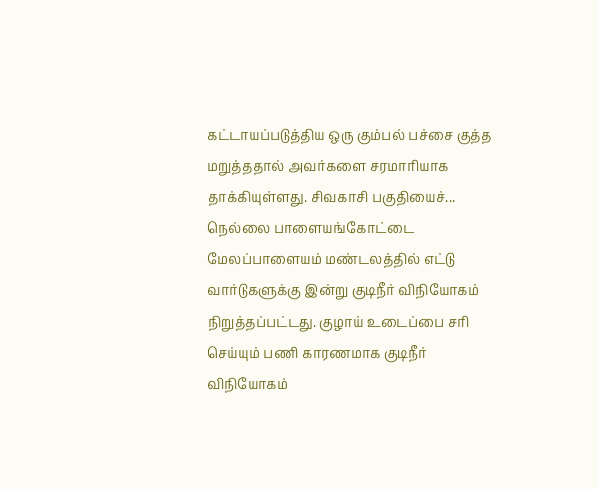கட்டாயப்படுத்திய ஒரு கும்பல் பச்சை குத்த மறுத்ததால் அவர்களை சரமாரியாக தாக்கியுள்ளது. சிவகாசி பகுதியைச்...
நெல்லை பாளையங்கோட்டை மேலப்பாளையம் மண்டலத்தில் எட்டு வார்டுகளுக்கு இன்று குடிநீர் விநியோகம் நிறுத்தப்பட்டது. குழாய் உடைப்பை சரி செய்யும் பணி காரணமாக குடிநீர் விநியோகம்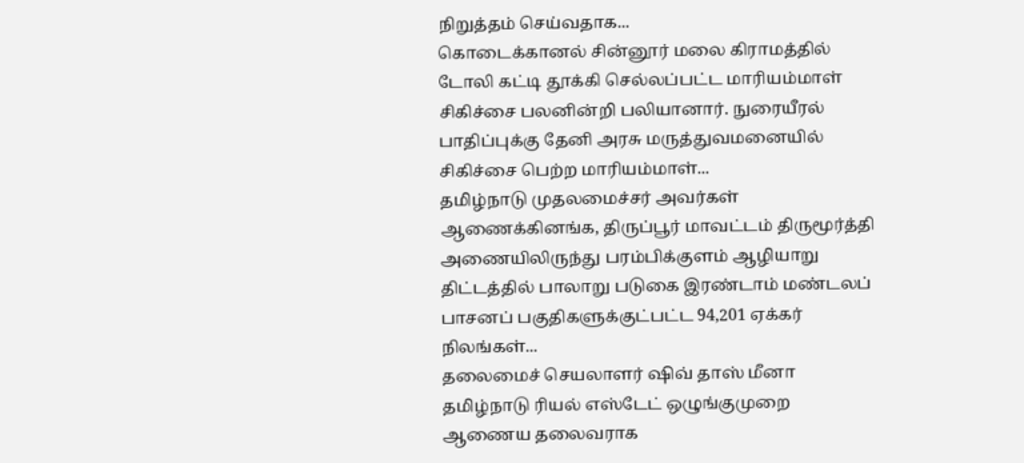நிறுத்தம் செய்வதாக...
கொடைக்கானல் சின்னூர் மலை கிராமத்தில் டோலி கட்டி தூக்கி செல்லப்பட்ட மாரியம்மாள் சிகிச்சை பலனின்றி பலியானார். நுரையீரல் பாதிப்புக்கு தேனி அரசு மருத்துவமனையில் சிகிச்சை பெற்ற மாரியம்மாள்...
தமிழ்நாடு முதலமைச்சர் அவர்கள் ஆணைக்கினங்க, திருப்பூர் மாவட்டம் திருமூர்த்தி அணையிலிருந்து பரம்பிக்குளம் ஆழியாறு திட்டத்தில் பாலாறு படுகை இரண்டாம் மண்டலப் பாசனப் பகுதிகளுக்குட்பட்ட 94,201 ஏக்கர் நிலங்கள்...
தலைமைச் செயலாளர் ஷிவ் தாஸ் மீனா தமிழ்நாடு ரியல் எஸ்டேட் ஒழுங்குமுறை ஆணைய தலைவராக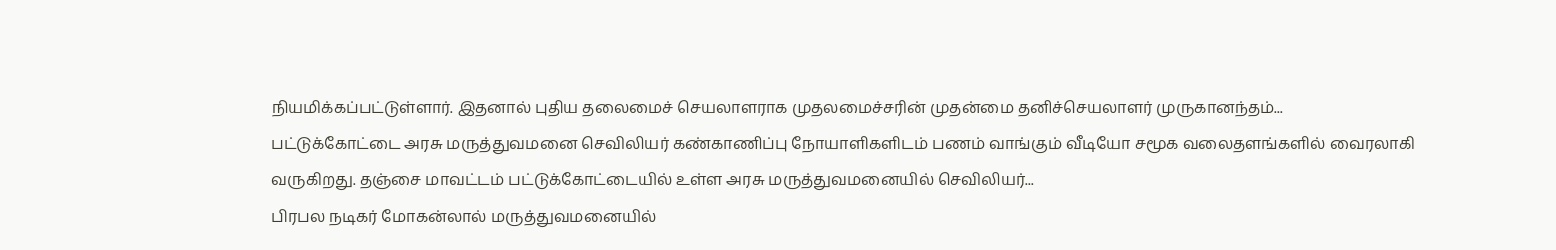நியமிக்கப்பட்டுள்ளார். இதனால் புதிய தலைமைச் செயலாளராக முதலமைச்சரின் முதன்மை தனிச்செயலாளர் முருகானந்தம்...
பட்டுக்கோட்டை அரசு மருத்துவமனை செவிலியர் கண்காணிப்பு நோயாளிகளிடம் பணம் வாங்கும் வீடியோ சமூக வலைதளங்களில் வைரலாகி வருகிறது. தஞ்சை மாவட்டம் பட்டுக்கோட்டையில் உள்ள அரசு மருத்துவமனையில் செவிலியர்...
பிரபல நடிகர் மோகன்லால் மருத்துவமனையில்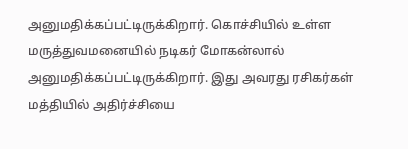அனுமதிக்கப்பட்டிருக்கிறார். கொச்சியில் உள்ள மருத்துவமனையில் நடிகர் மோகன்லால் அனுமதிக்கப்பட்டிருக்கிறார். இது அவரது ரசிகர்கள் மத்தியில் அதிர்ச்சியை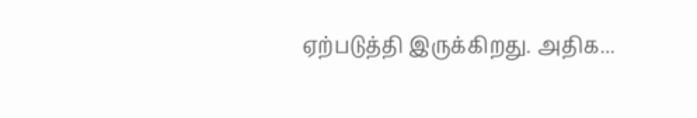ஏற்படுத்தி இருக்கிறது. அதிக...